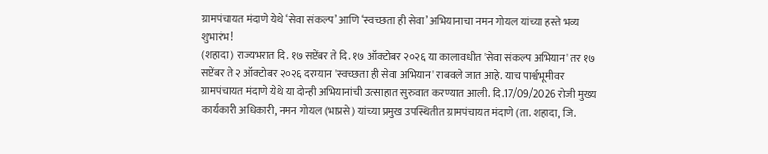ग्रामपंचायत मंदाणे येथे ‘सेवा संकल्प’ आणि ‘स्वच्छता ही सेवा’ अभियानाचा नमन गोयल यांच्या हस्ते भव्य शुभारंभ!
(शहादा) राज्यभरात दि. १७ सप्टेंबर ते दि. १७ ऑक्टोबर २०२६ या कालावधीत 'सेवा संकल्प अभियान' तर १७ सप्टेंबर ते २ ऑक्टोबर २०२६ दरम्यान 'स्वच्छता ही सेवा अभियान' राबवले जात आहे. याच पार्श्वभूमीवर ग्रामपंचायत मंदाणे येथे या दोन्ही अभियानांची उत्साहात सुरुवात करण्यात आली. दि.17/09/2026 रोजी मुख्य कार्यकारी अधिकारी, नमन गोयल (भाप्रसे) यांच्या प्रमुख उपस्थितीत ग्रामपंचायत मंदाणे (ता. शहादा, जि.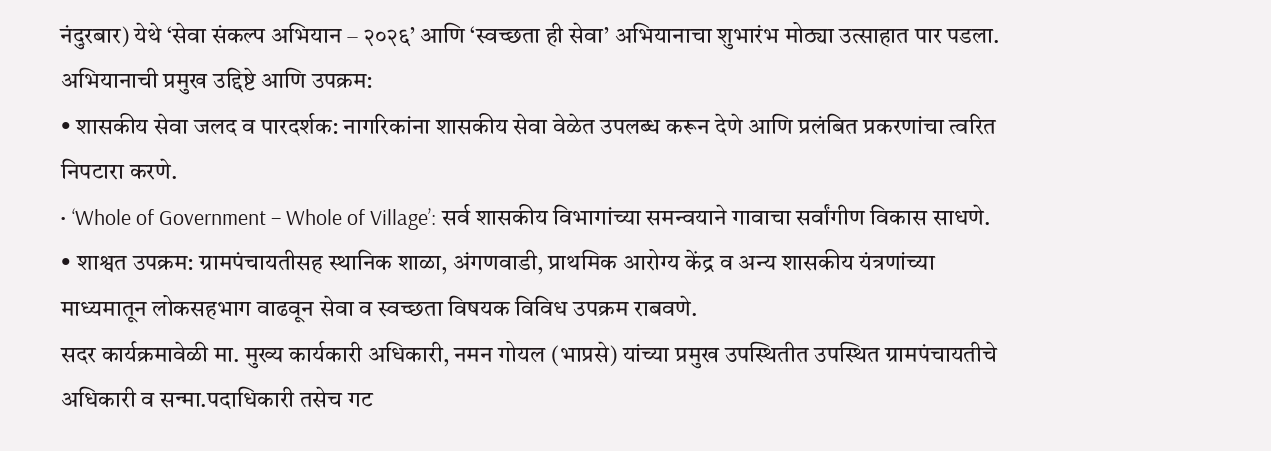नंदुरबार) येथे ‘सेवा संकल्प अभियान – २०२६’ आणि ‘स्वच्छता ही सेवा’ अभियानाचा शुभारंभ मोठ्या उत्साहात पार पडला.
अभियानाची प्रमुख उद्दिष्टे आणि उपक्रम:
• शासकीय सेवा जलद व पारदर्शक: नागरिकांना शासकीय सेवा वेळेत उपलब्ध करून देणे आणि प्रलंबित प्रकरणांचा त्वरित निपटारा करणे.
• ‘Whole of Government – Whole of Village’: सर्व शासकीय विभागांच्या समन्वयाने गावाचा सर्वांगीण विकास साधणे.
• शाश्वत उपक्रम: ग्रामपंचायतीसह स्थानिक शाळा, अंगणवाडी, प्राथमिक आरोग्य केंद्र व अन्य शासकीय यंत्रणांच्या माध्यमातून लोकसहभाग वाढवून सेवा व स्वच्छता विषयक विविध उपक्रम राबवणे.
सदर कार्यक्रमावेळी मा. मुख्य कार्यकारी अधिकारी, नमन गोयल (भाप्रसे) यांच्या प्रमुख उपस्थितीत उपस्थित ग्रामपंचायतीचे अधिकारी व सन्मा.पदाधिकारी तसेच गट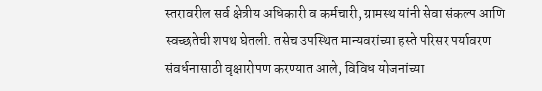स्तरावरील सर्व क्षेत्रीय अधिकारी व कर्मचारी, ग्रामस्थ यांनी सेवा संकल्प आणि स्वच्छतेची शपथ घेतली. तसेच उपस्थित मान्यवरांच्या हस्ते परिसर पर्यावरण संवर्धनासाठी वृक्षारोपण करण्यात आले, विविध योजनांच्या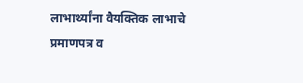लाभार्थ्यांना वैयक्तिक लाभाचे प्रमाणपत्र व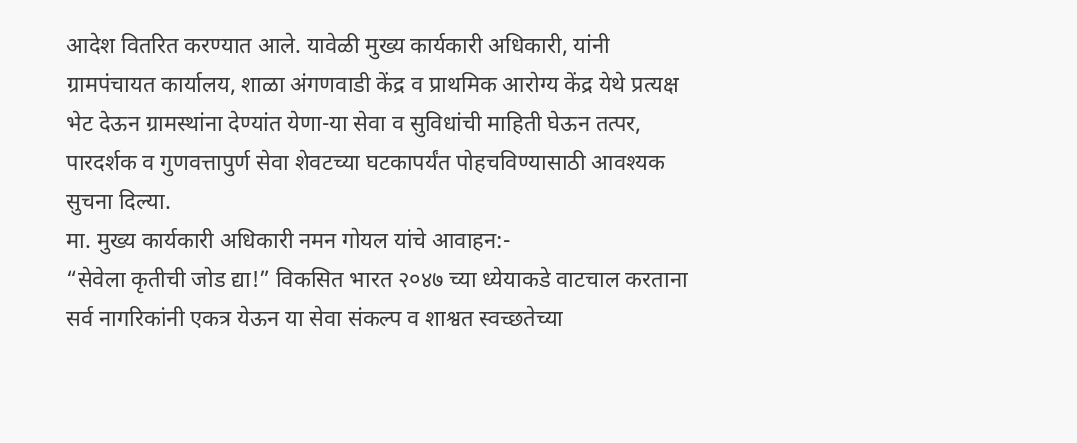आदेश वितरित करण्यात आले. यावेळी मुख्य कार्यकारी अधिकारी, यांनी ग्रामपंचायत कार्यालय, शाळा अंगणवाडी केंद्र व प्राथमिक आरोग्य केंद्र येथे प्रत्यक्ष भेट देऊन ग्रामस्थांना देण्यांत येणा-या सेवा व सुविधांची माहिती घेऊन तत्पर, पारदर्शक व गुणवत्तापुर्ण सेवा शेवटच्या घटकापर्यंत पोहचविण्यासाठी आवश्यक सुचना दिल्या.
मा. मुख्य कार्यकारी अधिकारी नमन गोयल यांचे आवाहन:-
“सेवेला कृतीची जोड द्या!” विकसित भारत २०४७ च्या ध्येयाकडे वाटचाल करताना सर्व नागरिकांनी एकत्र येऊन या सेवा संकल्प व शाश्वत स्वच्छतेच्या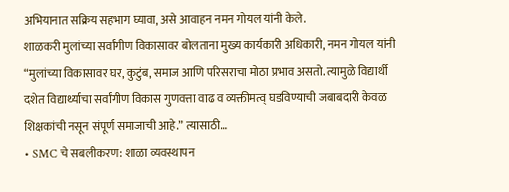अभियानात सक्रिय सहभाग घ्यावा, असे आवाहन नमन गोयल यांनी केले.
शाळकरी मुलांच्या सर्वांगीण विकासावर बोलताना मुख्य कार्यकारी अधिकारी, नमन गोयल यांनी “मुलांच्या विकासावर घर, कुटुंब, समाज आणि परिसराचा मोठा प्रभाव असतो. त्यामुळे विद्यार्थी दशेत विद्यार्थ्याचा सर्वांगीण विकास गुणवत्ता वाढ व व्यक्तीमत्व् घडविण्याची जबाबदारी केवळ शिक्षकांची नसून संपूर्ण समाजाची आहे.” त्यासाठी…
• SMC चे सबलीकरण: शाळा व्यवस्थापन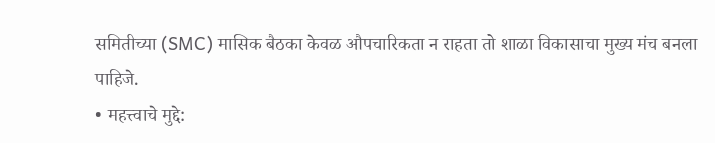समितीच्या (SMC) मासिक बैठका केवळ औपचारिकता न राहता तो शाळा विकासाचा मुख्य मंच बनला पाहिजे.
• महत्त्वाचे मुद्दे: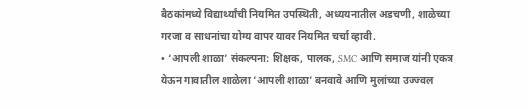बैठकांमध्ये विद्यार्थ्यांची नियमित उपस्थिती, अध्ययनातील अडचणी, शाळेच्या गरजा व साधनांचा योग्य वापर यावर नियमित चर्चा व्हावी.
• ‘आपली शाळा’ संकल्पना: शिक्षक, पालक, SMC आणि समाज यांनी एकत्र येऊन गावातील शाळेला ‘आपली शाळा’ बनवावे आणि मुलांच्या उज्ज्वल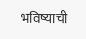भविष्याची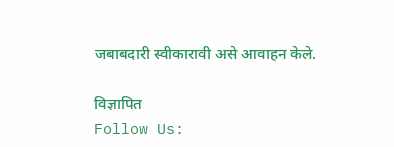जबाबदारी स्वीकारावी असे आवाहन केले.

विज्ञापित
Follow Us: